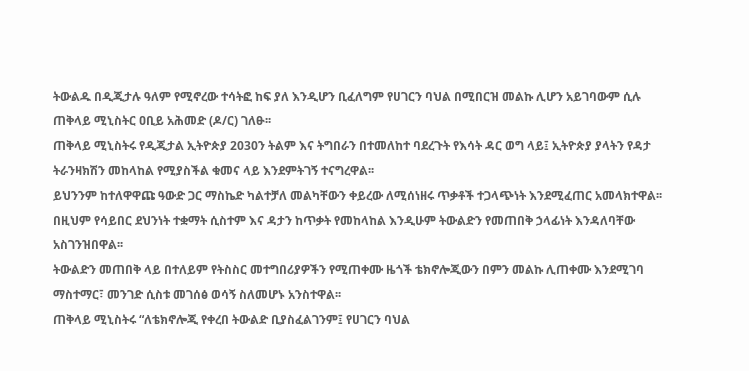ትውልዱ በዲጂታሉ ዓለም የሚኖረው ተሳትፎ ከፍ ያለ እንዲሆን ቢፈለግም የሀገርን ባህል በሚበርዝ መልኩ ሊሆን አይገባውም ሲሉ ጠቅላይ ሚኒስትር ዐቢይ አሕመድ (ዶ/ር) ገለፁ፡፡
ጠቅላይ ሚኒስትሩ የዲጂታል ኢትዮጵያ 2030ን ትልም እና ትግበራን በተመለከተ ባደረጉት የእሳት ዳር ወግ ላይ፤ ኢትዮጵያ ያላትን የዳታ ትራንዛክሽን መከላከል የሚያስችል ቁመና ላይ እንደምትገኝ ተናግረዋል፡፡
ይህንንም ከተለዋዋጩ ዓውድ ጋር ማስኬድ ካልተቻለ መልካቸውን ቀይረው ለሚሰነዘሩ ጥቃቶች ተጋላጭነት እንደሚፈጠር አመላክተዋል፡፡
በዚህም የሳይበር ደህንነት ተቋማት ሲስተም እና ዳታን ከጥቃት የመከላከል እንዲሁም ትውልድን የመጠበቅ ኃላፊነት እንዳለባቸው አስገንዝበዋል፡፡
ትውልድን መጠበቅ ላይ በተለይም የትስስር መተግበሪያዎችን የሚጠቀሙ ዜጎች ቴክኖሎጂውን በምን መልኩ ሊጠቀሙ እንደሚገባ ማስተማር፣ መንገድ ሲስቱ መገሰፅ ወሳኝ ስለመሆኑ አንስተዋል፡፡
ጠቅላይ ሚኒስትሩ “ለቴክኖሎጂ የቀረበ ትውልድ ቢያስፈልገንም፤ የሀገርን ባህል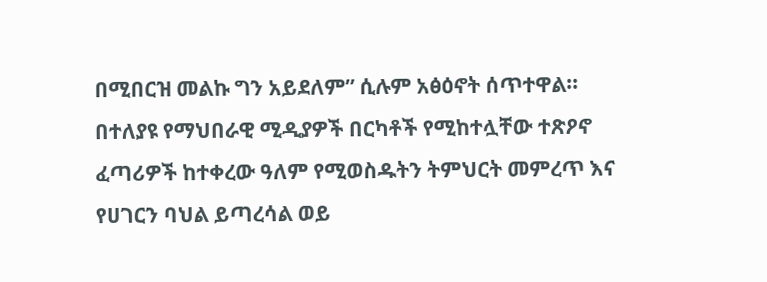በሚበርዝ መልኩ ግን አይደለም” ሲሉም አፅዕኖት ሰጥተዋል፡፡
በተለያዩ የማህበራዊ ሚዲያዎች በርካቶች የሚከተሏቸው ተጽዖኖ ፈጣሪዎች ከተቀረው ዓለም የሚወስዱትን ትምህርት መምረጥ እና የሀገርን ባህል ይጣረሳል ወይ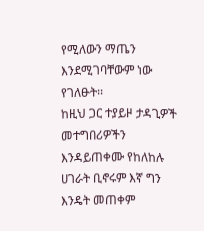የሚለውን ማጤን እንደሚገባቸውም ነው የገለፁት፡፡
ከዚህ ጋር ተያይዞ ታዳጊዎች መተግበሪዎችን እንዳይጠቀሙ የከለከሉ ሀገራት ቢኖሩም እኛ ግን እንዴት መጠቀም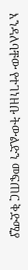እንዳለባቸው የተገነዘቡ ትውልድን መፍጠር ቅድሚያ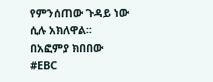የምንሰጠው ጉዳይ ነው ሲሉ አክለዋል፡፡
በአፎምያ ክበበው
#EBC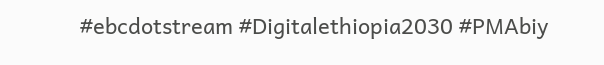#ebcdotstream #Digitalethiopia2030 #PMAbiy